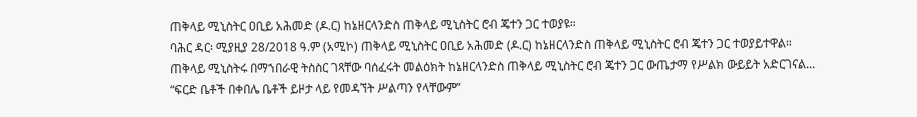ጠቅላይ ሚኒስትር ዐቢይ አሕመድ (ዶ.ር) ከኔዘርላንድስ ጠቅላይ ሚኒስትር ሮብ ጄተን ጋር ተወያዩ።
ባሕር ዳር፡ ሚያዚያ 28/2018 ዓ.ም (አሚኮ) ጠቅላይ ሚኒስትር ዐቢይ አሕመድ (ዶ.ር) ከኔዘርላንድስ ጠቅላይ ሚኒስትር ሮብ ጄተን ጋር ተወያይተዋል።
ጠቅላይ ሚኒስትሩ በማኀበራዊ ትስስር ገጻቸው ባሰፈሩት መልዕክት ከኔዘርላንድስ ጠቅላይ ሚኒስትር ሮብ ጄተን ጋር ውጤታማ የሥልክ ውይይት አድርገናል...
“ፍርድ ቤቶች በቀበሌ ቤቶች ይዞታ ላይ የመዳኘት ሥልጣን የላቸውም”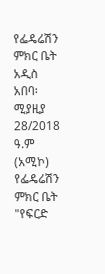የፌዴሬሽን ምክር ቤት
አዲስ አበባ፡ ሚያዚያ 28/2018 ዓ.ም (አሚኮ) የፌዴሬሽን ምክር ቤት "የፍርድ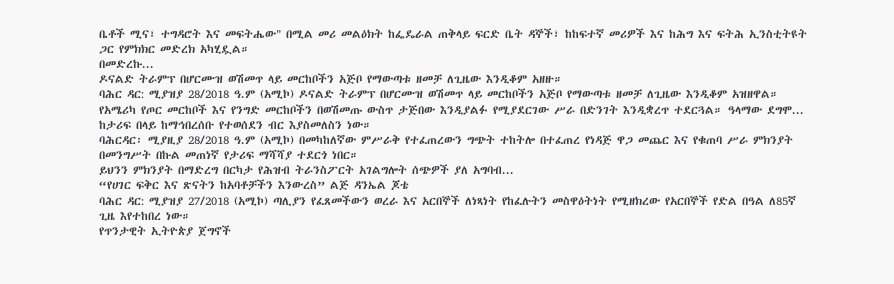ቤቶች ሚና፣ ተግዳሮት እና መፍትሔው" በሚል መሪ መልዕክት ከፌዴራል ጠቅላይ ፍርድ ቤት ዳኞች፣ ከከፍተኛ መሪዎች እና ከሕግ እና ፍትሕ ኢንስቲትዩት ጋር የምክክር መድረክ አካሂዷል።
በመድረኩ...
ዶናልድ ትራምፕ በሆርሙዝ ወሽመጥ ላይ መርከቦችን አጅቦ የማውጣቱ ዘመቻ ለጊዜው እንዲቆም አዘዙ።
ባሕር ዳር: ሚያዝያ 28/2018 ዓ.ም (አሚኮ) ዶናልድ ትራምፕ በሆርሙዝ ወሽመጥ ላይ መርከቦችን አጅቦ የማውጣቱ ዘመቻ ለጊዜው እንዲቆም አዝዘዋል።
የአሜሪካ የጦር መርከቦች እና የንግድ መርከቦችን በወሽመጡ ውስጥ ታጅበው እንዲያልፉ የሚያደርገው ሥራ በድንገት እንዲቋረጥ ተደርጓል። ዓላማው ደግሞ...
ከታሪፍ በላይ ከማኅበረሰቡ የተወሰደን ብር እያስመለስን ነው።
ባሕርዳር፡ ሚያዚያ 28/2018 ዓ.ም (አሚኮ) በመካከለኛው ምሥራቅ የተፈጠረውን ግጭት ተከትሎ በተፈጠረ የነዳጅ ዋጋ መጨር እና የቁጠባ ሥራ ምክንያት በመንግሥት በኩል መጠነኛ የታሪፍ ማሻሻያ ተደርጎ ነበር።
ይህንን ምክንያት በማድረግ በርካታ የሕዝብ ትራንስፖርት አገልግሎት ሰጭዎች ያለ አግባብ...
“የሀገር ፍቅር እና ጽናትን ከአባቶቻችን እንውረስ” ልጅ ዳንኤል ጆቴ
ባሕር ዳር: ሚያዝያ 27/2018 (አሚኮ) ጣሊያን የፈጸመችውን ወረራ እና አርበኞች ለነጻነት የከፈሉትን መስዋዕትነት የሚዘክረው የአርበኞች የድል በዓል ለ85ኛ ጊዜ እየተከበረ ነው።
የጥንታዊት ኢትዮጵያ ጀግኖች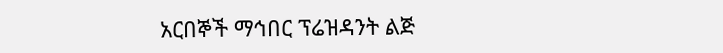አርበኞች ማኅበር ፕሬዝዳንት ልጅ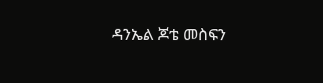ዳንኤል ጆቴ መስፍን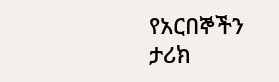የአርበኞችን ታሪክ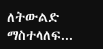ለትውልድ ማስተላለፍ...